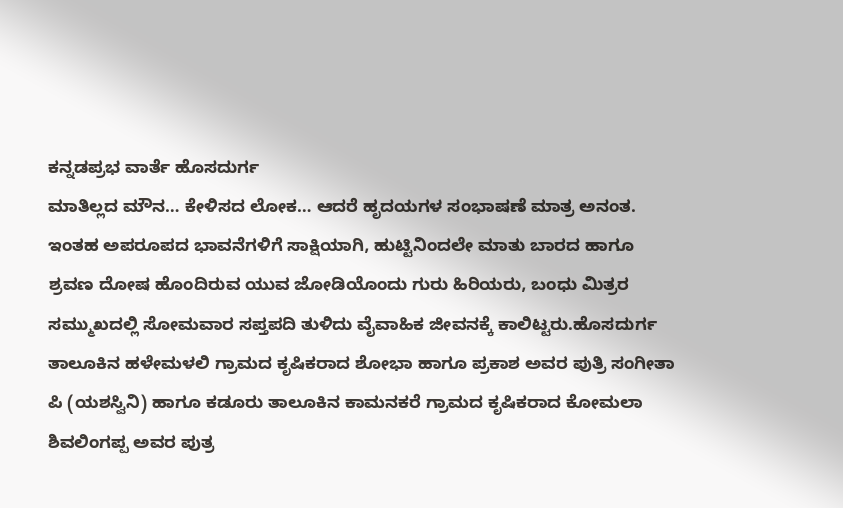ಕನ್ನಡಪ್ರಭ ವಾರ್ತೆ ಹೊಸದುರ್ಗ
ಮಾತಿಲ್ಲದ ಮೌನ… ಕೇಳಿಸದ ಲೋಕ… ಆದರೆ ಹೃದಯಗಳ ಸಂಭಾಷಣೆ ಮಾತ್ರ ಅನಂತ. ಇಂತಹ ಅಪರೂಪದ ಭಾವನೆಗಳಿಗೆ ಸಾಕ್ಷಿಯಾಗಿ, ಹುಟ್ಟಿನಿಂದಲೇ ಮಾತು ಬಾರದ ಹಾಗೂ ಶ್ರವಣ ದೋಷ ಹೊಂದಿರುವ ಯುವ ಜೋಡಿಯೊಂದು ಗುರು ಹಿರಿಯರು, ಬಂಧು ಮಿತ್ರರ ಸಮ್ಮುಖದಲ್ಲಿ ಸೋಮವಾರ ಸಪ್ತಪದಿ ತುಳಿದು ವೈವಾಹಿಕ ಜೀವನಕ್ಕೆ ಕಾಲಿಟ್ಟರು.ಹೊಸದುರ್ಗ ತಾಲೂಕಿನ ಹಳೇಮಳಲಿ ಗ್ರಾಮದ ಕೃಷಿಕರಾದ ಶೋಭಾ ಹಾಗೂ ಪ್ರಕಾಶ ಅವರ ಪುತ್ರಿ ಸಂಗೀತಾ ಪಿ (ಯಶಸ್ವಿನಿ) ಹಾಗೂ ಕಡೂರು ತಾಲೂಕಿನ ಕಾಮನಕರೆ ಗ್ರಾಮದ ಕೃಷಿಕರಾದ ಕೋಮಲಾ ಶಿವಲಿಂಗಪ್ಪ ಅವರ ಪುತ್ರ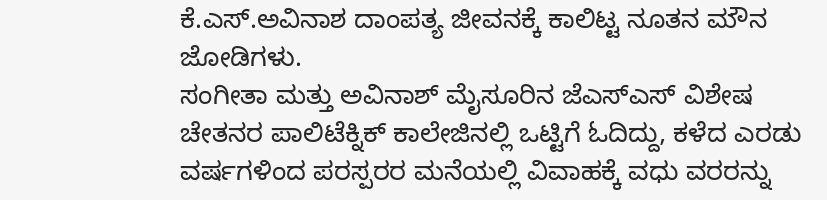ಕೆ.ಎಸ್.ಅವಿನಾಶ ದಾಂಪತ್ಯ ಜೀವನಕ್ಕೆ ಕಾಲಿಟ್ಟ ನೂತನ ಮೌನ ಜೋಡಿಗಳು.
ಸಂಗೀತಾ ಮತ್ತು ಅವಿನಾಶ್ ಮೈಸೂರಿನ ಜೆಎಸ್ಎಸ್ ವಿಶೇಷ ಚೇತನರ ಪಾಲಿಟೆಕ್ನಿಕ್ ಕಾಲೇಜಿನಲ್ಲಿ ಒಟ್ಟಿಗೆ ಓದಿದ್ದು, ಕಳೆದ ಎರಡು ವರ್ಷಗಳಿಂದ ಪರಸ್ಪರರ ಮನೆಯಲ್ಲಿ ವಿವಾಹಕ್ಕೆ ವಧು ವರರನ್ನು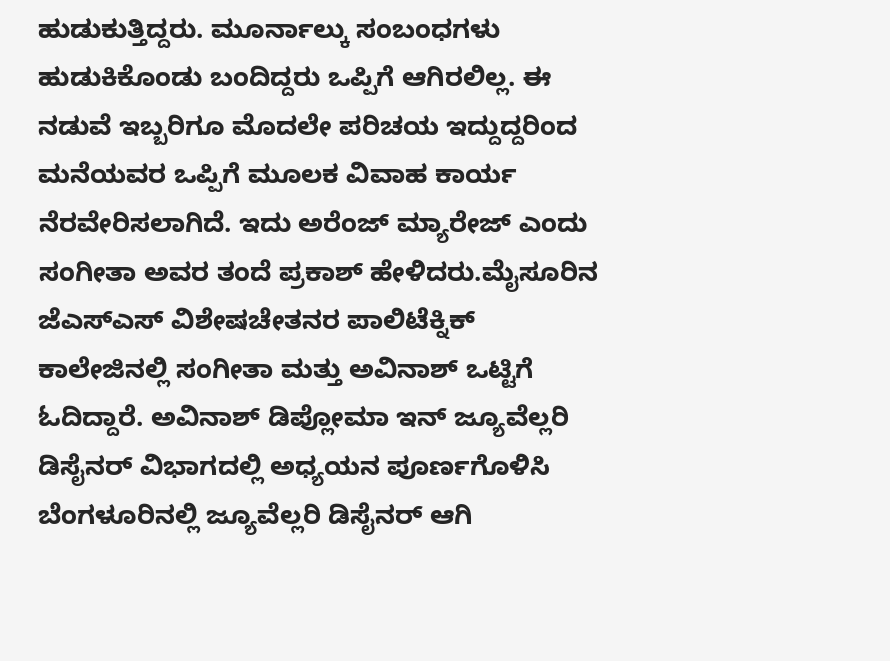ಹುಡುಕುತ್ತಿದ್ದರು. ಮೂರ್ನಾಲ್ಕು ಸಂಬಂಧಗಳು ಹುಡುಕಿಕೊಂಡು ಬಂದಿದ್ದರು ಒಪ್ಪಿಗೆ ಆಗಿರಲಿಲ್ಲ. ಈ ನಡುವೆ ಇಬ್ಬರಿಗೂ ಮೊದಲೇ ಪರಿಚಯ ಇದ್ದುದ್ದರಿಂದ ಮನೆಯವರ ಒಪ್ಪಿಗೆ ಮೂಲಕ ವಿವಾಹ ಕಾರ್ಯ ನೆರವೇರಿಸಲಾಗಿದೆ. ಇದು ಅರೆಂಜ್ ಮ್ಯಾರೇಜ್ ಎಂದು ಸಂಗೀತಾ ಅವರ ತಂದೆ ಪ್ರಕಾಶ್ ಹೇಳಿದರು.ಮೈಸೂರಿನ ಜೆಎಸ್ಎಸ್ ವಿಶೇಷಚೇತನರ ಪಾಲಿಟೆಕ್ನಿಕ್ ಕಾಲೇಜಿನಲ್ಲಿ ಸಂಗೀತಾ ಮತ್ತು ಅವಿನಾಶ್ ಒಟ್ಟಿಗೆ ಓದಿದ್ದಾರೆ. ಅವಿನಾಶ್ ಡಿಪ್ಲೋಮಾ ಇನ್ ಜ್ಯೂವೆಲ್ಲರಿ ಡಿಸೈನರ್ ವಿಭಾಗದಲ್ಲಿ ಅಧ್ಯಯನ ಪೂರ್ಣಗೊಳಿಸಿ ಬೆಂಗಳೂರಿನಲ್ಲಿ ಜ್ಯೂವೆಲ್ಲರಿ ಡಿಸೈನರ್ ಆಗಿ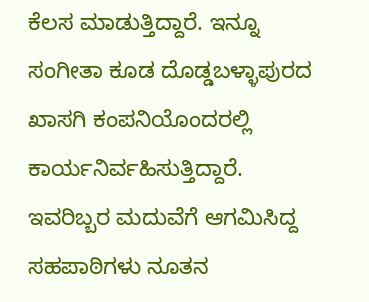ಕೆಲಸ ಮಾಡುತ್ತಿದ್ದಾರೆ. ಇನ್ನೂ ಸಂಗೀತಾ ಕೂಡ ದೊಡ್ಡಬಳ್ಳಾಪುರದ ಖಾಸಗಿ ಕಂಪನಿಯೊಂದರಲ್ಲಿ ಕಾರ್ಯನಿರ್ವಹಿಸುತ್ತಿದ್ದಾರೆ. ಇವರಿಬ್ಬರ ಮದುವೆಗೆ ಆಗಮಿಸಿದ್ದ ಸಹಪಾಠಿಗಳು ನೂತನ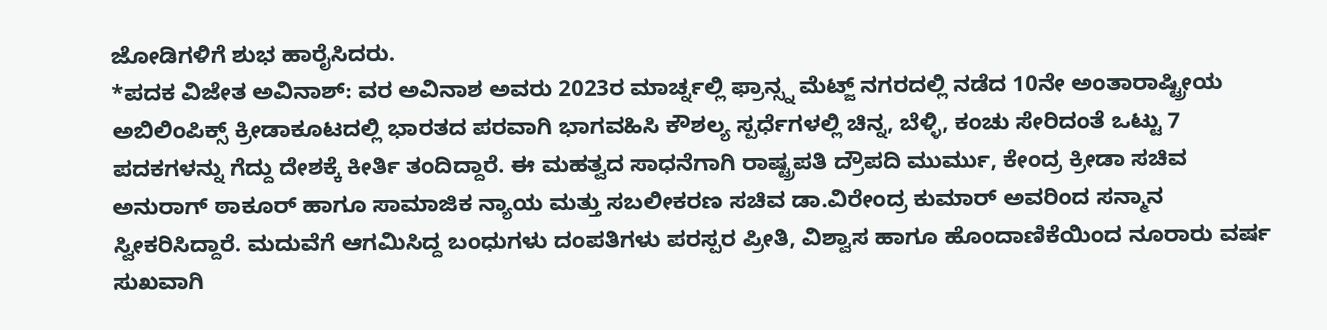ಜೋಡಿಗಳಿಗೆ ಶುಭ ಹಾರೈಸಿದರು.
*ಪದಕ ವಿಜೇತ ಅವಿನಾಶ್: ವರ ಅವಿನಾಶ ಅವರು 2023ರ ಮಾರ್ಚ್ನಲ್ಲಿ ಫ್ರಾನ್ಸ್ನ ಮೆಟ್ಜ್ ನಗರದಲ್ಲಿ ನಡೆದ 10ನೇ ಅಂತಾರಾಷ್ಟ್ರೀಯ ಅಬಿಲಿಂಪಿಕ್ಸ್ ಕ್ರೀಡಾಕೂಟದಲ್ಲಿ ಭಾರತದ ಪರವಾಗಿ ಭಾಗವಹಿಸಿ ಕೌಶಲ್ಯ ಸ್ಪರ್ಧೆಗಳಲ್ಲಿ ಚಿನ್ನ, ಬೆಳ್ಳಿ, ಕಂಚು ಸೇರಿದಂತೆ ಒಟ್ಟು 7 ಪದಕಗಳನ್ನು ಗೆದ್ದು ದೇಶಕ್ಕೆ ಕೀರ್ತಿ ತಂದಿದ್ದಾರೆ. ಈ ಮಹತ್ವದ ಸಾಧನೆಗಾಗಿ ರಾಷ್ಟ್ರಪತಿ ದ್ರೌಪದಿ ಮುರ್ಮು, ಕೇಂದ್ರ ಕ್ರೀಡಾ ಸಚಿವ ಅನುರಾಗ್ ಠಾಕೂರ್ ಹಾಗೂ ಸಾಮಾಜಿಕ ನ್ಯಾಯ ಮತ್ತು ಸಬಲೀಕರಣ ಸಚಿವ ಡಾ.ವಿರೇಂದ್ರ ಕುಮಾರ್ ಅವರಿಂದ ಸನ್ಮಾನ ಸ್ವೀಕರಿಸಿದ್ದಾರೆ. ಮದುವೆಗೆ ಆಗಮಿಸಿದ್ದ ಬಂಧುಗಳು ದಂಪತಿಗಳು ಪರಸ್ಪರ ಪ್ರೀತಿ, ವಿಶ್ವಾಸ ಹಾಗೂ ಹೊಂದಾಣಿಕೆಯಿಂದ ನೂರಾರು ವರ್ಷ ಸುಖವಾಗಿ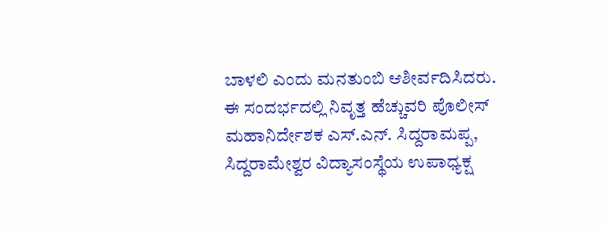ಬಾಳಲಿ ಎಂದು ಮನತುಂಬಿ ಆಶೀರ್ವದಿಸಿದರು.
ಈ ಸಂದರ್ಭದಲ್ಲಿ ನಿವೃತ್ತ ಹೆಚ್ಚುವರಿ ಪೊಲೀಸ್ ಮಹಾನಿರ್ದೇಶಕ ಎಸ್.ಎನ್. ಸಿದ್ದರಾಮಪ್ಪ, ಸಿದ್ದರಾಮೇಶ್ವರ ವಿದ್ಯಾಸಂಸ್ಥೆಯ ಉಪಾಧ್ಯಕ್ಷ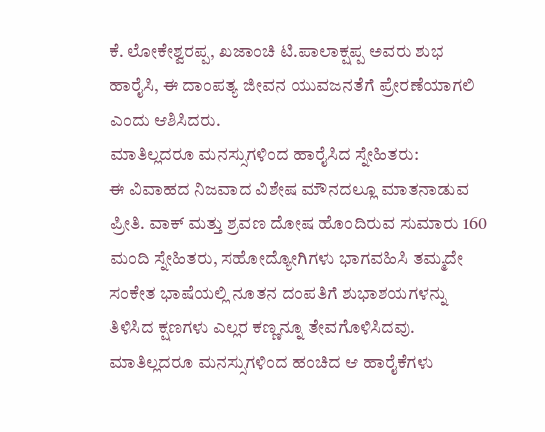ಕೆ. ಲೋಕೇಶ್ವರಪ್ಪ, ಖಜಾಂಚಿ ಟಿ.ಪಾಲಾಕ್ಷಪ್ಪ ಅವರು ಶುಭ ಹಾರೈಸಿ, ಈ ದಾಂಪತ್ಯ ಜೀವನ ಯುವಜನತೆಗೆ ಪ್ರೇರಣೆಯಾಗಲಿ ಎಂದು ಆಶಿಸಿದರು.
ಮಾತಿಲ್ಲದರೂ ಮನಸ್ಸುಗಳಿಂದ ಹಾರೈಸಿದ ಸ್ನೇಹಿತರು:
ಈ ವಿವಾಹದ ನಿಜವಾದ ವಿಶೇಷ ಮೌನದಲ್ಲೂ ಮಾತನಾಡುವ ಪ್ರೀತಿ. ವಾಕ್ ಮತ್ತು ಶ್ರವಣ ದೋಷ ಹೊಂದಿರುವ ಸುಮಾರು 160 ಮಂದಿ ಸ್ನೇಹಿತರು, ಸಹೋದ್ಯೋಗಿಗಳು ಭಾಗವಹಿಸಿ ತಮ್ಮದೇ ಸಂಕೇತ ಭಾಷೆಯಲ್ಲಿ ನೂತನ ದಂಪತಿಗೆ ಶುಭಾಶಯಗಳನ್ನು ತಿಳಿಸಿದ ಕ್ಷಣಗಳು ಎಲ್ಲರ ಕಣ್ಣನ್ನೂ ತೇವಗೊಳಿಸಿದವು. ಮಾತಿಲ್ಲದರೂ ಮನಸ್ಸುಗಳಿಂದ ಹಂಚಿದ ಆ ಹಾರೈಕೆಗಳು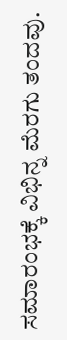ಸಮಾರಂಭಕ್ಕೆ ವಿಭಿನ್ನ ಮೆರಗು ತಂದವು.